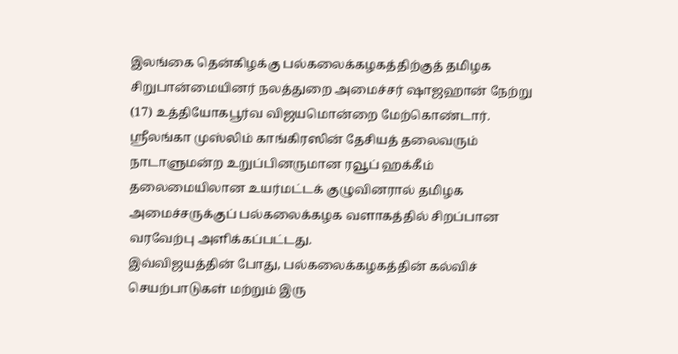இலங்கை தென்கிழக்கு பல்கலைக்கழகத்திற்குத் தமிழக சிறுபான்மையினர் நலத்துறை அமைச்சர் ஷாஜஹான் நேற்று (17) உத்தியோகபூர்வ விஜயமொன்றை மேற்கொண்டார்.
ஸ்ரீலங்கா முஸ்லிம் காங்கிரஸின் தேசியத் தலைவரும் நாடாளுமன்ற உறுப்பினருமான ரவூப் ஹக்கீம் தலைமையிலான உயர்மட்டக் குழுவினரால் தமிழக அமைச்சருக்குப் பல்கலைக்கழக வளாகத்தில் சிறப்பான வரவேற்பு அளிக்கப்பட்டது.
இவ்விஜயத்தின் போது, பல்கலைக்கழகத்தின் கல்விச் செயற்பாடுகள் மற்றும் இரு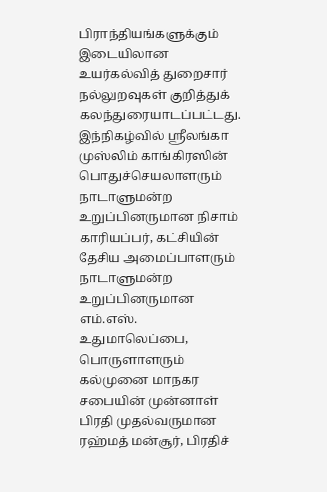பிராந்தியங்களுக்கும் இடையிலான உயர்கல்வித் துறைசார் நல்லுறவுகள் குறித்துக் கலந்துரையாடப்பட்டது.
இந்நிகழ்வில் ஸ்ரீலங்கா முஸ்லிம் காங்கிரஸின் பொதுச்செயலாளரும் நாடாளுமன்ற உறுப்பினருமான நிசாம் காரியப்பர், கட்சியின் தேசிய அமைப்பாளரும் நாடாளுமன்ற உறுப்பினருமான எம்.எஸ். உதுமாலெப்பை, பொருளாளரும் கல்முனை மாநகர சபையின் முன்னாள் பிரதி முதல்வருமான ரஹ்மத் மன்சூர், பிரதிச்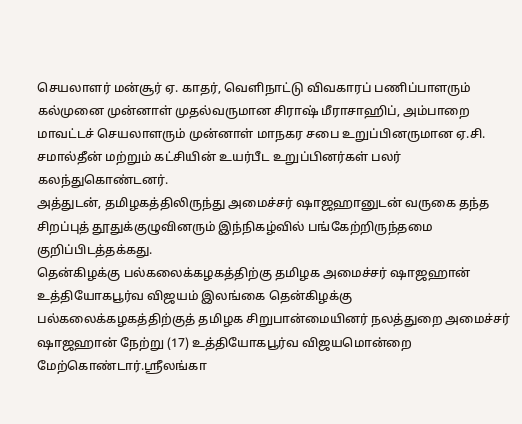செயலாளர் மன்சூர் ஏ. காதர், வெளிநாட்டு விவகாரப் பணிப்பாளரும் கல்முனை முன்னாள் முதல்வருமான சிராஷ் மீராசாஹிப், அம்பாறை மாவட்டச் செயலாளரும் முன்னாள் மாநகர சபை உறுப்பினருமான ஏ.சி. சமால்தீன் மற்றும் கட்சியின் உயர்பீட உறுப்பினர்கள் பலர் கலந்துகொண்டனர்.
அத்துடன், தமிழகத்திலிருந்து அமைச்சர் ஷாஜஹானுடன் வருகை தந்த சிறப்புத் தூதுக்குழுவினரும் இந்நிகழ்வில் பங்கேற்றிருந்தமை குறிப்பிடத்தக்கது.
தென்கிழக்கு பல்கலைக்கழகத்திற்கு தமிழக அமைச்சர் ஷாஜஹான் உத்தியோகபூர்வ விஜயம் இலங்கை தென்கிழக்கு பல்கலைக்கழகத்திற்குத் தமிழக சிறுபான்மையினர் நலத்துறை அமைச்சர் ஷாஜஹான் நேற்று (17) உத்தியோகபூர்வ விஜயமொன்றை மேற்கொண்டார்.ஸ்ரீலங்கா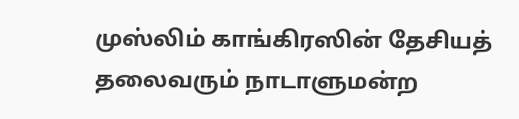முஸ்லிம் காங்கிரஸின் தேசியத் தலைவரும் நாடாளுமன்ற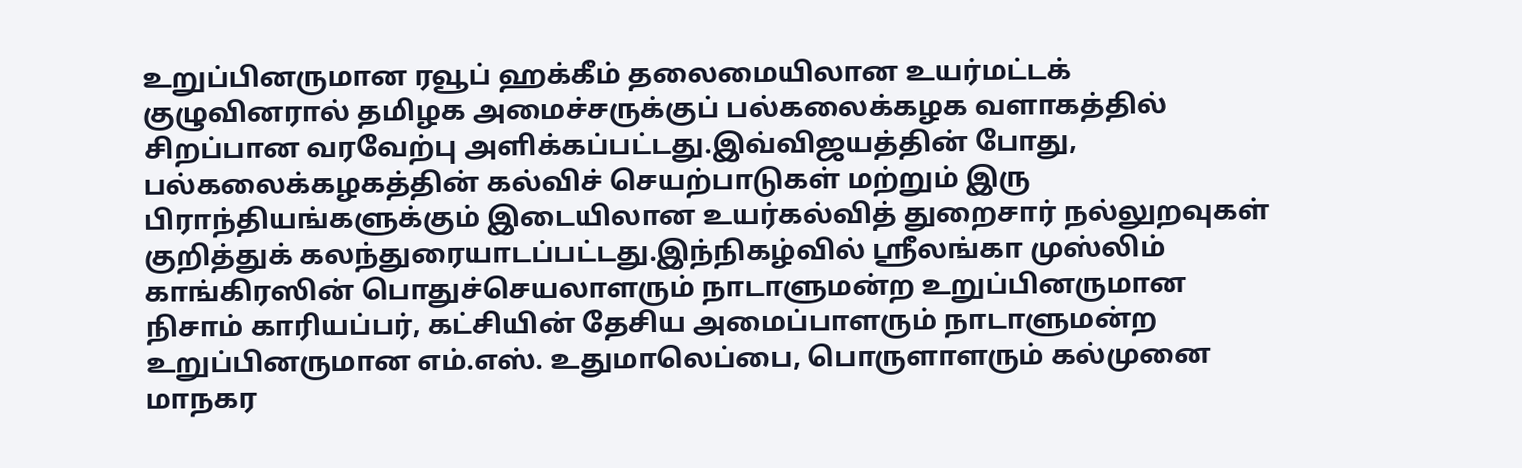உறுப்பினருமான ரவூப் ஹக்கீம் தலைமையிலான உயர்மட்டக் குழுவினரால் தமிழக அமைச்சருக்குப் பல்கலைக்கழக வளாகத்தில் சிறப்பான வரவேற்பு அளிக்கப்பட்டது.இவ்விஜயத்தின் போது, பல்கலைக்கழகத்தின் கல்விச் செயற்பாடுகள் மற்றும் இரு பிராந்தியங்களுக்கும் இடையிலான உயர்கல்வித் துறைசார் நல்லுறவுகள் குறித்துக் கலந்துரையாடப்பட்டது.இந்நிகழ்வில் ஸ்ரீலங்கா முஸ்லிம் காங்கிரஸின் பொதுச்செயலாளரும் நாடாளுமன்ற உறுப்பினருமான நிசாம் காரியப்பர், கட்சியின் தேசிய அமைப்பாளரும் நாடாளுமன்ற உறுப்பினருமான எம்.எஸ். உதுமாலெப்பை, பொருளாளரும் கல்முனை மாநகர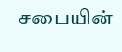சபையின்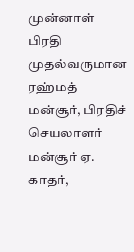முன்னாள் பிரதி முதல்வருமான ரஹ்மத் மன்சூர், பிரதிச் செயலாளர் மன்சூர் ஏ. காதர்,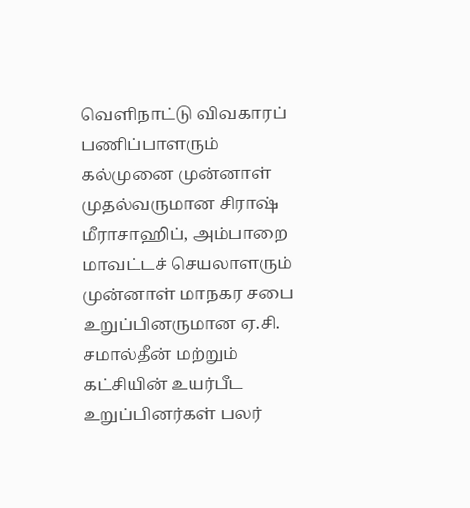வெளிநாட்டு விவகாரப் பணிப்பாளரும் கல்முனை முன்னாள் முதல்வருமான சிராஷ் மீராசாஹிப், அம்பாறை மாவட்டச் செயலாளரும் முன்னாள் மாநகர சபை உறுப்பினருமான ஏ.சி. சமால்தீன் மற்றும் கட்சியின் உயர்பீட உறுப்பினர்கள் பலர்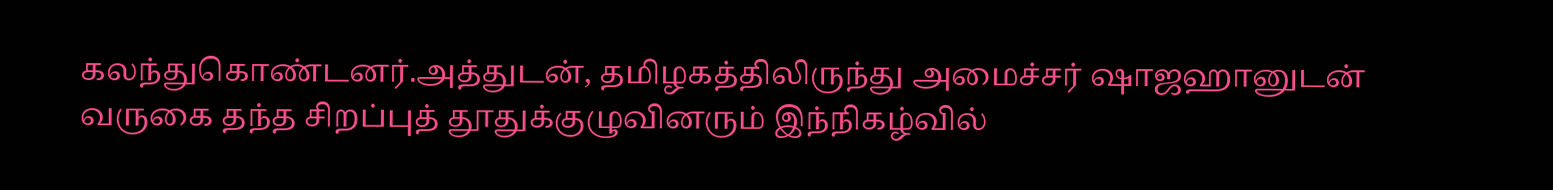கலந்துகொண்டனர்.அத்துடன், தமிழகத்திலிருந்து அமைச்சர் ஷாஜஹானுடன் வருகை தந்த சிறப்புத் தூதுக்குழுவினரும் இந்நிகழ்வில்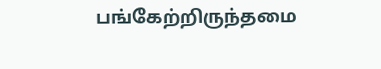பங்கேற்றிருந்தமை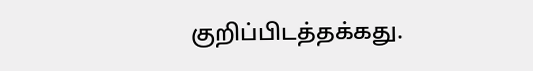குறிப்பிடத்தக்கது.